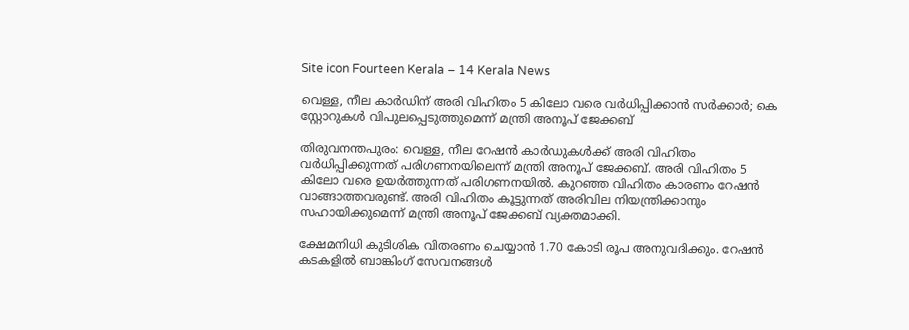Site icon Fourteen Kerala – 14 Kerala News

വെള്ള, നീല കാര്‍ഡിന് അരി വിഹിതം 5 കിലോ വരെ വര്‍ധിപ്പിക്കാൻ സർക്കാർ; കെ സ്റ്റോറുകള്‍ വിപുലപ്പെടുത്തുമെന്ന് മന്ത്രി അനൂപ് ജേക്കബ്

തിരുവനന്തപുരം: വെള്ള, നീല റേഷൻ കാർഡുകൾക്ക് അരി വിഹിതം വർധിപ്പിക്കുന്നത് പരിഗണനയിലെന്ന് മന്ത്രി അനൂപ് ജേക്കബ്. അരി വിഹിതം 5 കിലോ വരെ ഉയർത്തുന്നത് പരിഗണനയിൽ. കുറഞ്ഞ വിഹിതം കാരണം റേഷൻ വാങ്ങാത്തവരുണ്ട്. അരി വിഹിതം കൂട്ടുന്നത് അരിവില നിയന്ത്രിക്കാനും സഹായിക്കുമെന്ന് മന്ത്രി അനൂപ് ജേക്കബ് വ്യക്തമാക്കി.

ക്ഷേമനിധി കുടിശിക വിതരണം ചെയ്യാൻ 1.70 കോടി രൂപ അനുവദിക്കും. റേഷൻ കടകളിൽ ബാങ്കിംഗ് സേവനങ്ങൾ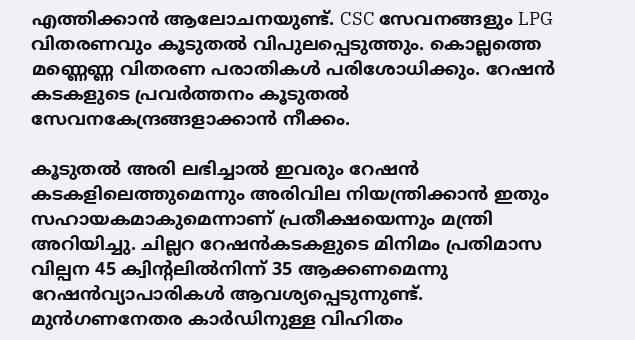എത്തിക്കാൻ ആലോചനയുണ്ട്. CSC സേവനങ്ങളും LPG വിതരണവും കൂടുതൽ വിപുലപ്പെടുത്തും. കൊല്ലത്തെ മണ്ണെണ്ണ വിതരണ പരാതികൾ പരിശോധിക്കും. റേഷൻ കടകളുടെ പ്രവർത്തനം കൂടുതൽ സേവനകേന്ദ്രങ്ങളാക്കാൻ നീക്കം.

കൂടുതല്‍ അരി ലഭിച്ചാല്‍ ഇവരും റേഷന്‍ കടകളിലെത്തുമെന്നും അരിവില നിയന്ത്രിക്കാന്‍ ഇതും സഹായകമാകുമെന്നാണ് പ്രതീക്ഷയെന്നും മന്ത്രി അറിയിച്ചു. ചില്ലറ റേഷന്‍കടകളുടെ മിനിമം പ്രതിമാസ വില്പന 45 ക്വിന്റലില്‍നിന്ന് 35 ആക്കണമെന്നു റേഷന്‍വ്യാപാരികള്‍ ആവശ്യപ്പെടുന്നുണ്ട്. മുന്‍ഗണനേതര കാര്‍ഡിനുള്ള വിഹിതം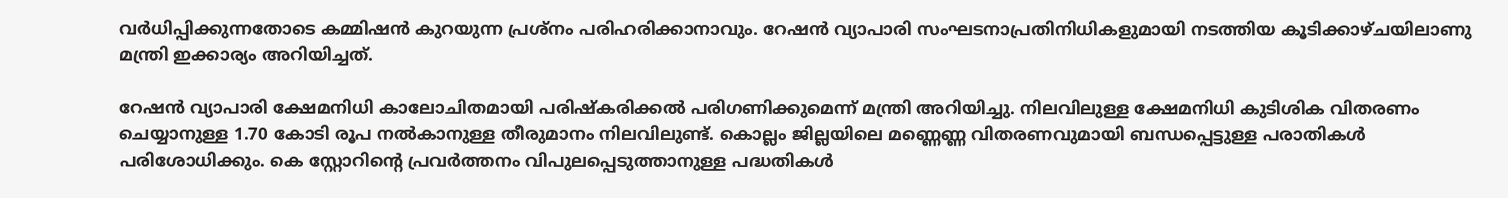വര്‍ധിപ്പിക്കുന്നതോടെ കമ്മിഷന്‍ കുറയുന്ന പ്രശ്നം പരിഹരിക്കാനാവും. റേഷന്‍ വ്യാപാരി സംഘടനാപ്രതിനിധികളുമായി നടത്തിയ കൂടിക്കാഴ്ചയിലാണു മന്ത്രി ഇക്കാര്യം അറിയിച്ചത്.

റേഷന്‍ വ്യാപാരി ക്ഷേമനിധി കാലോചിതമായി പരിഷ്‌കരിക്കല്‍ പരിഗണിക്കുമെന്ന് മന്ത്രി അറിയിച്ചു. നിലവിലുള്ള ക്ഷേമനിധി കുടിശിക വിതരണം ചെയ്യാനുള്ള 1.70 കോടി രൂപ നല്‍കാനുള്ള തീരുമാനം നിലവിലുണ്ട്. കൊല്ലം ജില്ലയിലെ മണ്ണെണ്ണ വിതരണവുമായി ബന്ധപ്പെട്ടുള്ള പരാതികള്‍ പരിശോധിക്കും. കെ സ്റ്റോറിന്റെ പ്രവര്‍ത്തനം വിപുലപ്പെടുത്താനുള്ള പദ്ധതികള്‍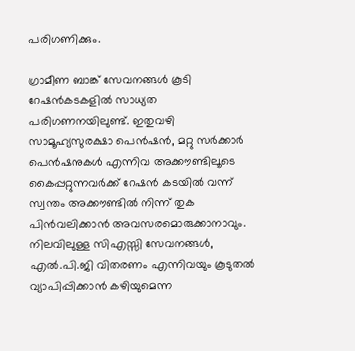പരിഗണിക്കും.

ഗ്രാമീണ ബാങ്ക് സേവനങ്ങള്‍ കൂടി റേഷന്‍കടകളില്‍ സാധ്യത പരിഗണനയിലുണ്ട്. ഇതുവഴി സാമൂഹ്യസുരക്ഷാ പെന്‍ഷന്‍, മറ്റു സര്‍ക്കാര്‍ പെന്‍ഷനുകള്‍ എന്നിവ അക്കൗണ്ടിലൂടെ കൈപ്പറ്റുന്നവര്‍ക്ക് റേഷന്‍ കടയില്‍ വന്ന് സ്വന്തം അക്കൗണ്ടില്‍ നിന്ന് തുക പിന്‍വലിക്കാന്‍ അവസരമൊരുക്കാനാവും. നിലവിലുള്ള സിഎസ്സി സേവനങ്ങള്‍, എല്‍.പി.ജി വിതരണം എന്നിവയും കൂടുതല്‍ വ്യാപിപ്പിക്കാന്‍ കഴിയുമെന്ന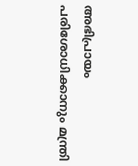അഭിപ്രായം പരിശോധിക്കാനും മന്ത്രി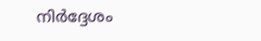നിര്‍ദ്ദേശം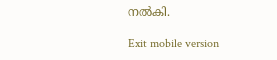നല്‍കി.

Exit mobile version